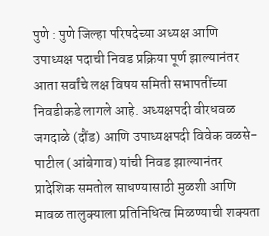पुणे : पुणे जिल्हा परिषदेच्या अध्यक्ष आणि उपाध्यक्ष पदाची निवड प्रक्रिया पूर्ण झाल्यानंतर आता सर्वांचे लक्ष विषय समिती सभापतींच्या निवडीकडे लागले आहे. अध्यक्षपदी वीरधवळ जगदाळे (दौंड) आणि उपाध्यक्षपदी विवेक वळसे-पाटील (आंबेगाव) यांची निवड झाल्यानंतर प्रादेशिक समतोल साधण्यासाठी मुळशी आणि मावळ तालुक्याला प्रतिनिधित्व मिळण्याची शक्यता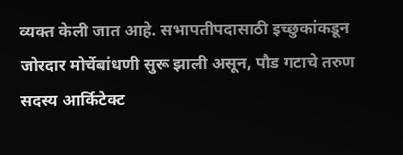व्यक्त केली जात आहे. सभापतीपदासाठी इच्छुकांकडून जोरदार मोर्चेबांधणी सुरू झाली असून, पौड गटाचे तरुण सदस्य आर्किटेक्ट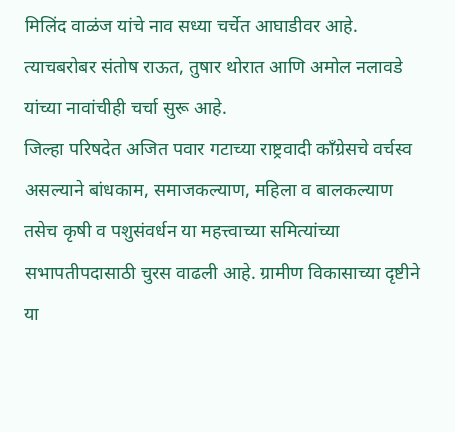मिलिंद वाळंज यांचे नाव सध्या चर्चेत आघाडीवर आहे. त्याचबरोबर संतोष राऊत, तुषार थोरात आणि अमोल नलावडे यांच्या नावांचीही चर्चा सुरू आहे.
जिल्हा परिषदेत अजित पवार गटाच्या राष्ट्रवादी काँग्रेसचे वर्चस्व असल्याने बांधकाम, समाजकल्याण, महिला व बालकल्याण तसेच कृषी व पशुसंवर्धन या महत्त्वाच्या समित्यांच्या सभापतीपदासाठी चुरस वाढली आहे. ग्रामीण विकासाच्या दृष्टीने या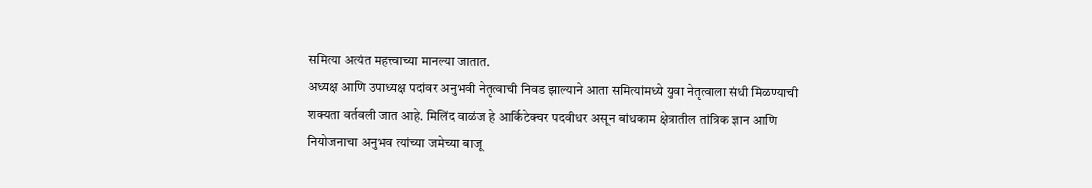समित्या अत्यंत महत्त्वाच्या मानल्या जातात.
अध्यक्ष आणि उपाध्यक्ष पदांवर अनुभवी नेतृत्वाची निवड झाल्याने आता समित्यांमध्ये युवा नेतृत्वाला संधी मिळण्याची शक्यता वर्तवली जात आहे. मिलिंद वाळंज हे आर्किटेक्चर पदवीधर असून बांधकाम क्षेत्रातील तांत्रिक ज्ञान आणि नियोजनाचा अनुभव त्यांच्या जमेच्या बाजू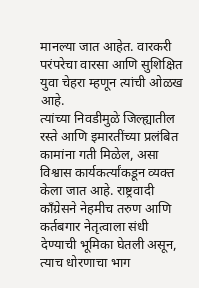मानल्या जात आहेत. वारकरी परंपरेचा वारसा आणि सुशिक्षित युवा चेहरा म्हणून त्यांची ओळख आहे.
त्यांच्या निवडीमुळे जिल्ह्यातील रस्ते आणि इमारतींच्या प्रलंबित कामांना गती मिळेल, असा विश्वास कार्यकर्त्यांकडून व्यक्त केला जात आहे. राष्ट्रवादी काँग्रेसने नेहमीच तरुण आणि कर्तबगार नेतृत्वाला संधी देण्याची भूमिका घेतली असून, त्याच धोरणाचा भाग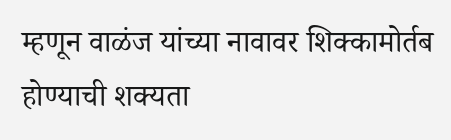म्हणून वाळंज यांच्या नावावर शिक्कामोर्तब होण्याची शक्यता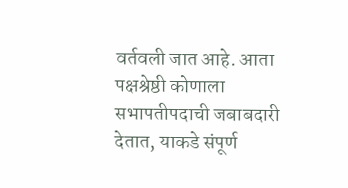वर्तवली जात आहे. आता पक्षश्रेष्ठी कोणाला सभापतीपदाची जबाबदारी देतात, याकडे संपूर्ण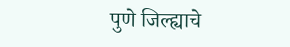पुणे जिल्ह्याचे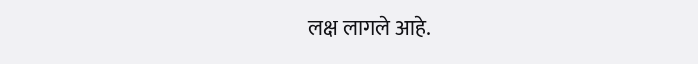लक्ष लागले आहे.